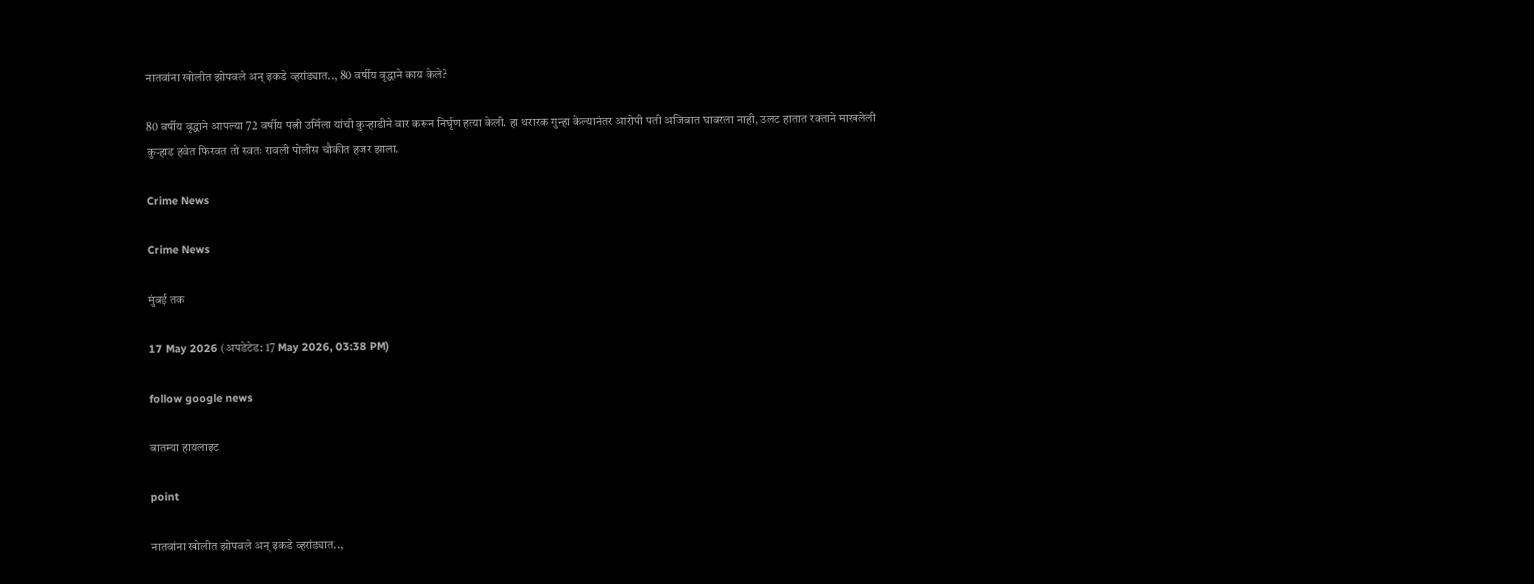नातवांना खोलीत झोपवले अन् इकडे व्हरांड्यात.., 80 वर्षीय वृद्धाने काय केले?

80 वर्षीय वृद्धाने आपल्या 72 वर्षीय पत्नी उर्मिला यांची कुऱ्हाडीने वार करून निर्घृण हत्या केली. हा थरारक गुन्हा केल्यानंतर आरोपी पती अजिबात घाबरला नाही, उलट हातात रक्ताने माखलेली कुऱ्हाड हवेत फिरवत तो स्वतः रावली पोलीस चौकीत हजर झाला.

Crime News

Crime News

मुंबई तक

17 May 2026 (अपडेटेड: 17 May 2026, 03:38 PM)

follow google news

बातम्या हायलाइट

point

नातवांना खोलीत झोपवले अन् इकडे व्हरांड्यात..,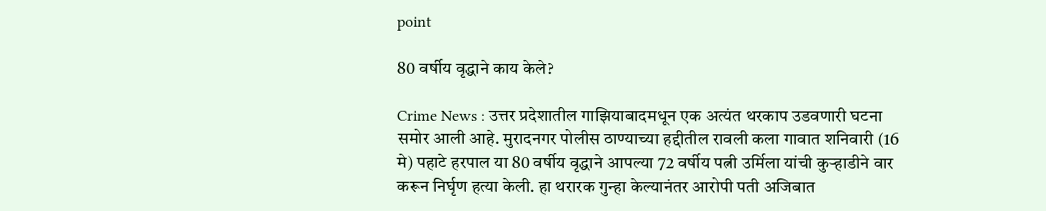point

80 वर्षीय वृद्धाने काय केले?

Crime News : उत्तर प्रदेशातील गाझियाबादमधून एक अत्यंत थरकाप उडवणारी घटना समोर आली आहे. मुरादनगर पोलीस ठाण्याच्या हद्दीतील रावली कला गावात शनिवारी (16 मे) पहाटे हरपाल या 80 वर्षीय वृद्धाने आपल्या 72 वर्षीय पत्नी उर्मिला यांची कुऱ्हाडीने वार करून निर्घृण हत्या केली. हा थरारक गुन्हा केल्यानंतर आरोपी पती अजिबात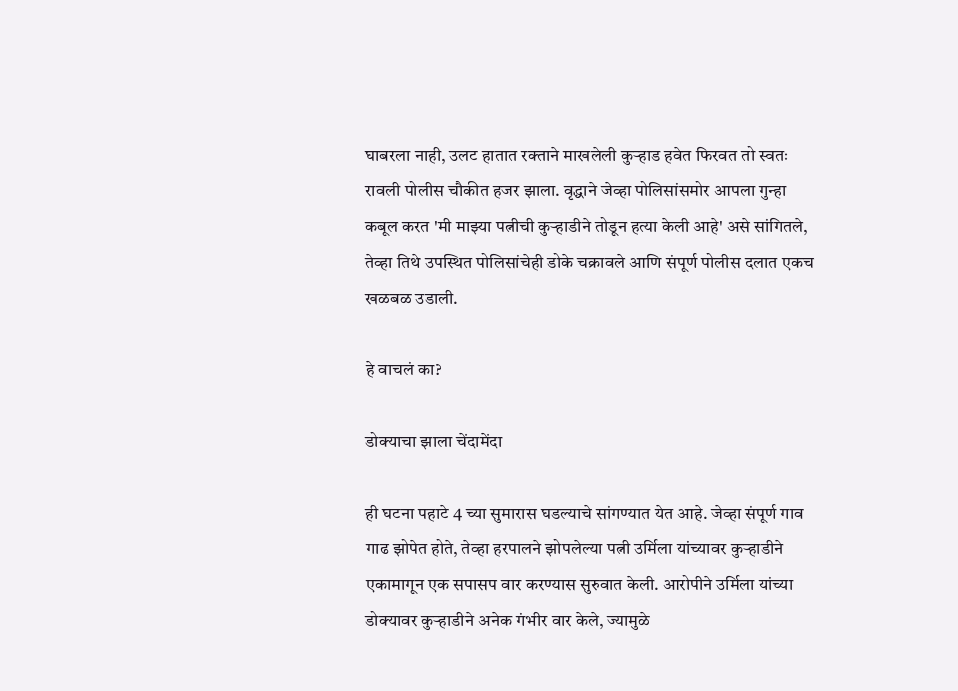घाबरला नाही, उलट हातात रक्ताने माखलेली कुऱ्हाड हवेत फिरवत तो स्वतः रावली पोलीस चौकीत हजर झाला. वृद्धाने जेव्हा पोलिसांसमोर आपला गुन्हा कबूल करत 'मी माझ्या पत्नीची कुऱ्हाडीने तोडून हत्या केली आहे' असे सांगितले, तेव्हा तिथे उपस्थित पोलिसांचेही डोके चक्रावले आणि संपूर्ण पोलीस दलात एकच खळबळ उडाली.

हे वाचलं का?

डोक्याचा झाला चेंदामेंदा

ही घटना पहाटे 4 च्या सुमारास घडल्याचे सांगण्यात येत आहे. जेव्हा संपूर्ण गाव गाढ झोपेत होते, तेव्हा हरपालने झोपलेल्या पत्नी उर्मिला यांच्यावर कुऱ्हाडीने एकामागून एक सपासप वार करण्यास सुरुवात केली. आरोपीने उर्मिला यांच्या डोक्यावर कुऱ्हाडीने अनेक गंभीर वार केले, ज्यामुळे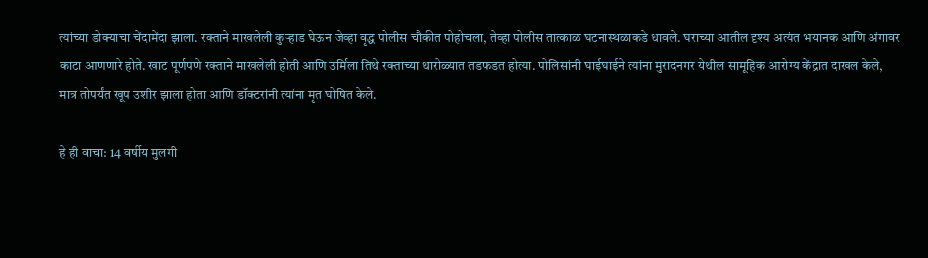त्यांच्या डोक्याचा चेंदामेंदा झाला. रक्ताने माखलेली कुऱ्हाड घेऊन जेव्हा वृद्ध पोलीस चौकीत पोहोचला, तेव्हा पोलीस तात्काळ घटनास्थळाकडे धावले. घराच्या आतील दृश्य अत्यंत भयानक आणि अंगावर काटा आणणारे होते. खाट पूर्णपणे रक्ताने माखलेली होती आणि उर्मिला तिथे रक्ताच्या थारोळ्यात तडफडत होत्या. पोलिसांनी घाईघाईने त्यांना मुरादनगर येथील सामूहिक आरोग्य केंद्रात दाखल केले, मात्र तोपर्यंत खूप उशीर झाला होता आणि डॉक्टरांनी त्यांना मृत घोषित केले.

हे ही वाचा: 14 वर्षीय मुलगी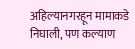अहिल्यानगरहून मामाकडे निघाली, पण कल्याण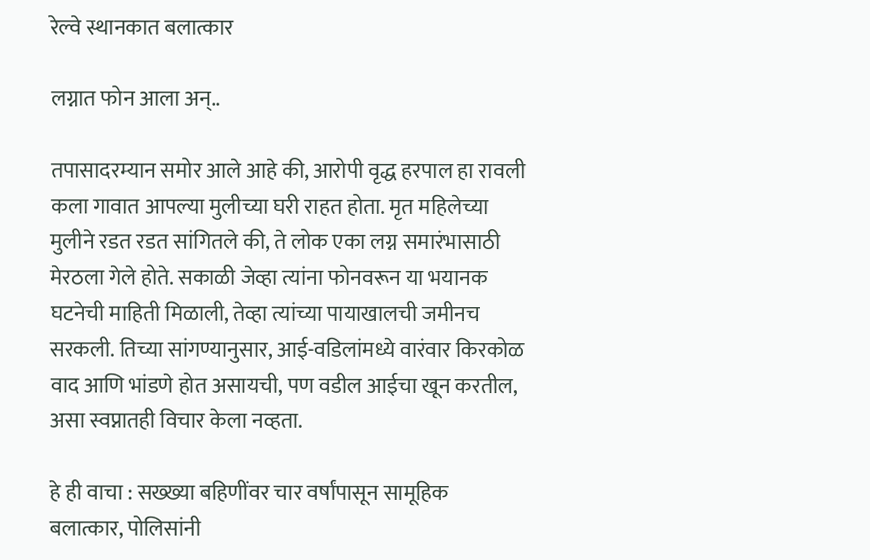रेल्वे स्थानकात बलात्कार

लग्नात फोन आला अन्..

तपासादरम्यान समोर आले आहे की, आरोपी वृद्ध हरपाल हा रावली कला गावात आपल्या मुलीच्या घरी राहत होता. मृत महिलेच्या मुलीने रडत रडत सांगितले की, ते लोक एका लग्न समारंभासाठी मेरठला गेले होते. सकाळी जेव्हा त्यांना फोनवरून या भयानक घटनेची माहिती मिळाली, तेव्हा त्यांच्या पायाखालची जमीनच सरकली. तिच्या सांगण्यानुसार, आई-वडिलांमध्ये वारंवार किरकोळ वाद आणि भांडणे होत असायची, पण वडील आईचा खून करतील, असा स्वप्नातही विचार केला नव्हता.

हे ही वाचा : सख्ख्या बहिणींवर चार वर्षांपासून सामूहिक बलात्कार, पोलिसांनी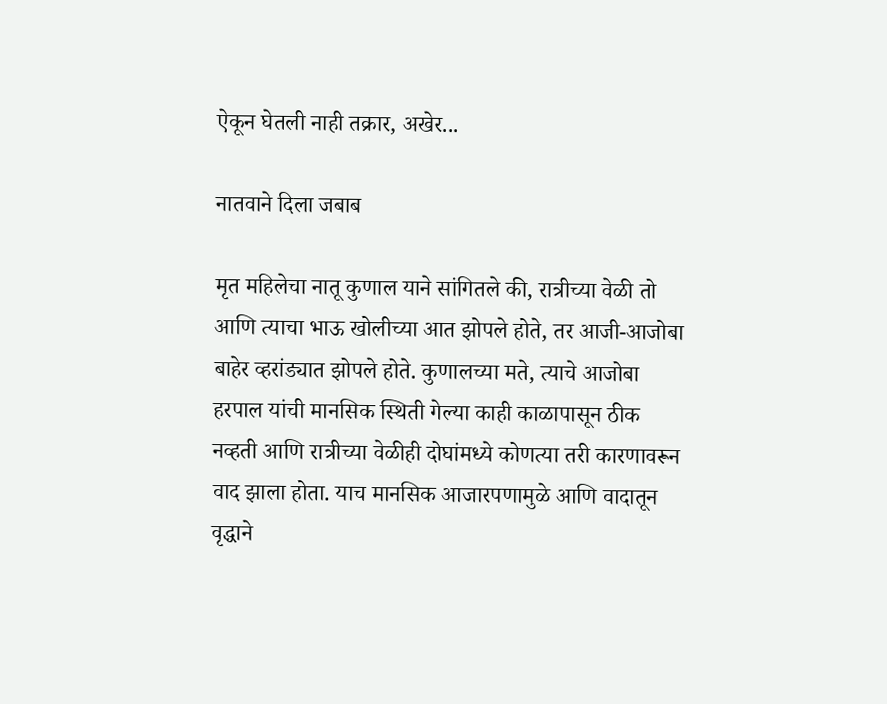ऐकून घेतली नाही तक्रार, अखेर...

नातवाने दिला जबाब

मृत महिलेचा नातू कुणाल याने सांगितले की, रात्रीच्या वेळी तो आणि त्याचा भाऊ खोलीच्या आत झोपले होते, तर आजी-आजोबा बाहेर व्हरांड्यात झोपले होते. कुणालच्या मते, त्याचे आजोबा हरपाल यांची मानसिक स्थिती गेल्या काही काळापासून ठीक नव्हती आणि रात्रीच्या वेळीही दोघांमध्ये कोणत्या तरी कारणावरून वाद झाला होता. याच मानसिक आजारपणामुळे आणि वादातून वृद्धाने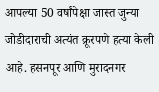आपल्या 50 वर्षांपेक्षा जास्त जुन्या जोडीदाराची अत्यंत क्रूरपणे हत्या केली आहे. हसनपूर आणि मुरादनगर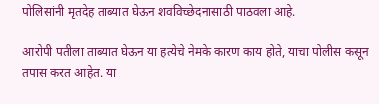पोलिसांनी मृतदेह ताब्यात घेऊन शवविच्छेदनासाठी पाठवला आहे.

आरोपी पतीला ताब्यात घेऊन या हत्येचे नेमके कारण काय होते, याचा पोलीस कसून तपास करत आहेत. या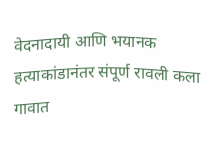वेदनादायी आणि भयानक हत्याकांडानंतर संपूर्ण रावली कला गावात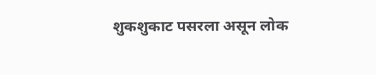शुकशुकाट पसरला असून लोक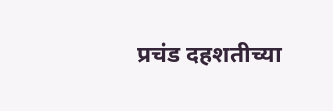प्रचंड दहशतीच्या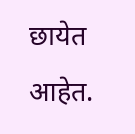छायेत आहेत.